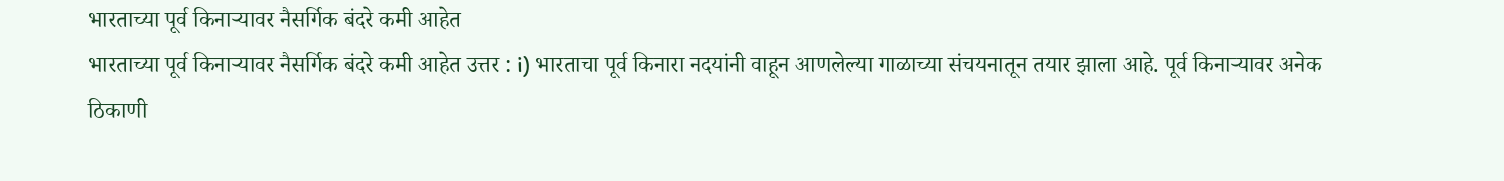भारताच्या पूर्व किनाऱ्यावर नैसर्गिक बंदरे कमी आहेत
भारताच्या पूर्व किनाऱ्यावर नैसर्गिक बंदरे कमी आहेत उत्तर : i) भारताचा पूर्व किनारा नदयांनी वाहून आणलेल्या गाळाच्या संचयनातून तयार झाला आहे. पूर्व किनाऱ्यावर अनेक ठिकाणी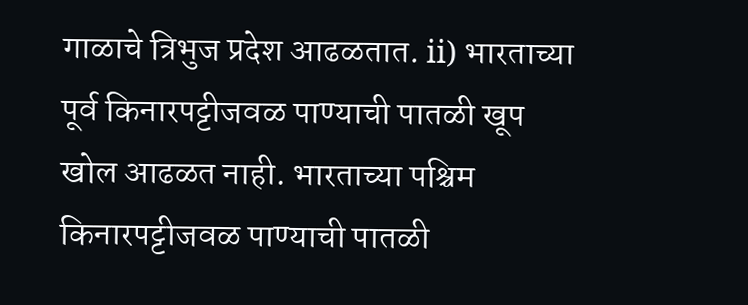गाळाचे त्रिभुज प्रदेश आढळतात. ii) भारताच्या पूर्व किनारपट्टीजवळ पाण्याची पातळी खूप खोल आढळत नाही. भारताच्या पश्चिम किनारपट्टीजवळ पाण्याची पातळी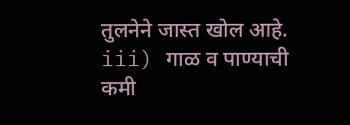तुलनेने जास्त खोल आहे. iii) गाळ व पाण्याची कमी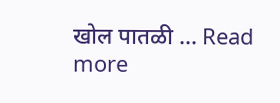खोल पातळी … Read more